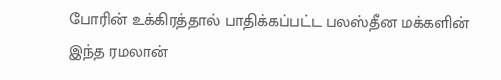போரின் உக்கிரத்தால் பாதிக்கப்பட்ட பலஸ்தீன மக்களின் இந்த ரமலான்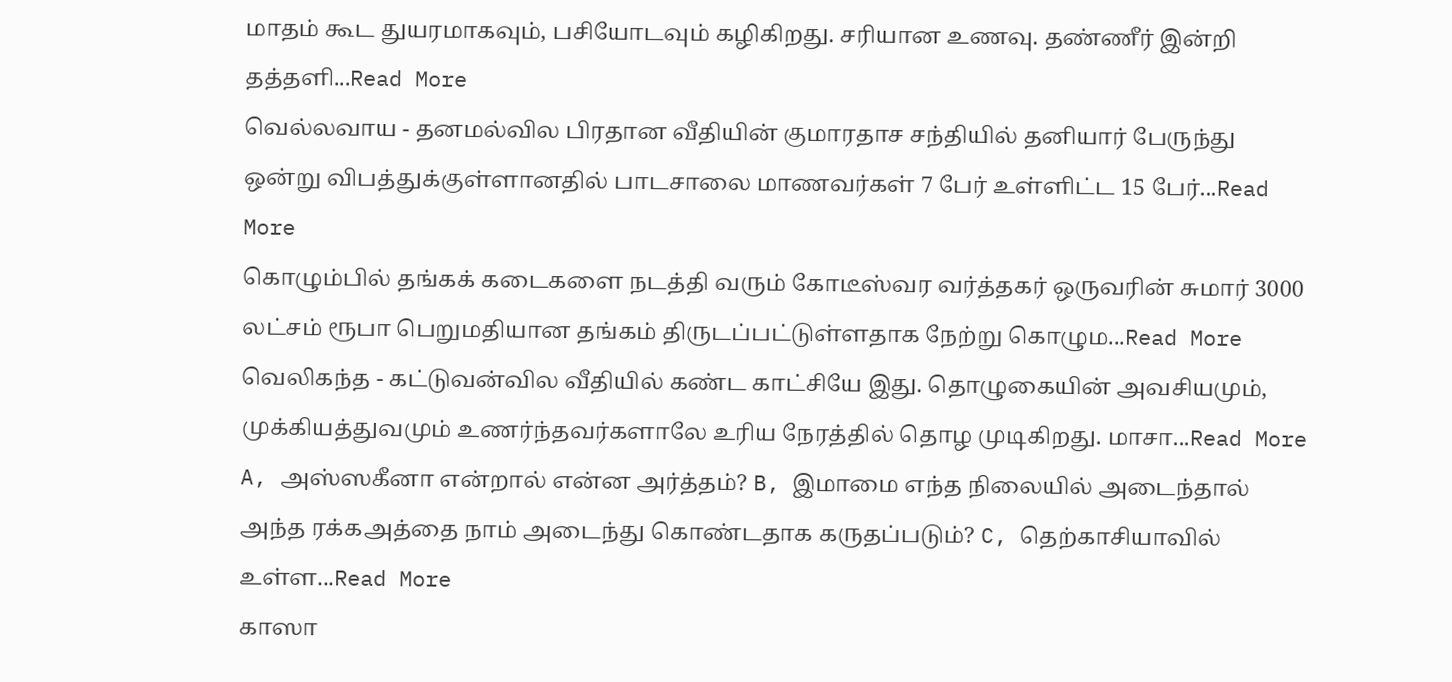மாதம் கூட துயரமாகவும், பசியோடவும் கழிகிறது. சரியான உணவு. தண்ணீர் இன்றி தத்தளி...Read More
வெல்லவாய - தனமல்வில பிரதான வீதியின் குமாரதாச சந்தியில் தனியார் பேருந்து ஒன்று விபத்துக்குள்ளானதில் பாடசாலை மாணவர்கள் 7 பேர் உள்ளிட்ட 15 பேர்...Read More
கொழும்பில் தங்கக் கடைகளை நடத்தி வரும் கோடீஸ்வர வர்த்தகர் ஒருவரின் சுமார் 3000 லட்சம் ரூபா பெறுமதியான தங்கம் திருடப்பட்டுள்ளதாக நேற்று கொழும...Read More
வெலிகந்த - கட்டுவன்வில வீதியில் கண்ட காட்சியே இது. தொழுகையின் அவசியமும், முக்கியத்துவமும் உணர்ந்தவர்களாலே உரிய நேரத்தில் தொழ முடிகிறது. மாசா...Read More
A, அஸ்ஸகீனா என்றால் என்ன அர்த்தம்? B, இமாமை எந்த நிலையில் அடைந்தால் அந்த ரக்கஅத்தை நாம் அடைந்து கொண்டதாக கருதப்படும்? C, தெற்காசியாவில் உள்ள...Read More
காஸா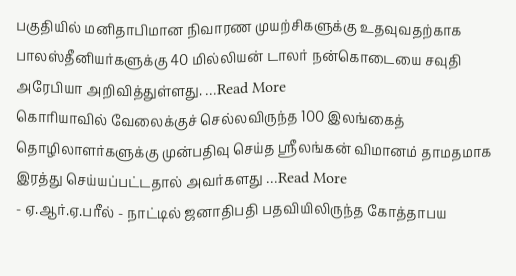பகுதியில் மனிதாபிமான நிவாரண முயற்சிகளுக்கு உதவுவதற்காக பாலஸ்தீனியர்களுக்கு 40 மில்லியன் டாலர் நன்கொடையை சவுதி அரேபியா அறிவித்துள்ளது. ...Read More
கொரியாவில் வேலைக்குச் செல்லவிருந்த 100 இலங்கைத் தொழிலாளர்களுக்கு முன்பதிவு செய்த ஸ்ரீலங்கன் விமானம் தாமதமாக இரத்து செய்யப்பட்டதால் அவர்களது ...Read More
- ஏ.ஆர்.ஏ.பரீல் - நாட்டில் ஜனாதிபதி பதவியிலிருந்த கோத்தாபய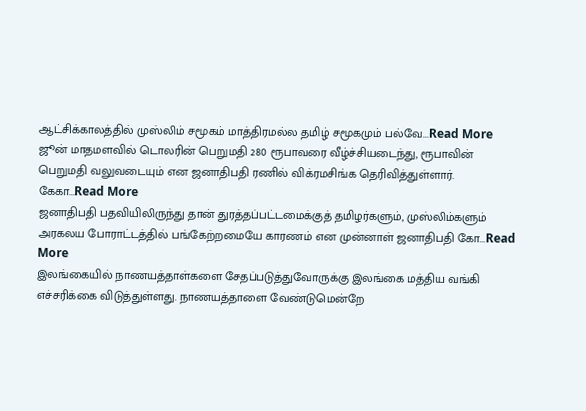ஆட்சிக்காலத்தில் முஸ்லிம் சமூகம் மாத்திரமல்ல தமிழ் சமூகமும் பல்வே...Read More
ஜூன் மாதமளவில் டொலரின் பெறுமதி 280 ரூபாவரை வீழ்ச்சியடைந்து, ரூபாவின் பெறுமதி வலுவடையும் என ஜனாதிபதி ரணில் விக்ரமசிங்க தெரிவித்துள்ளார். கேகா...Read More
ஜனாதிபதி பதவியிலிருந்து தான் துரத்தப்பட்டமைக்குத் தமிழர்களும், முஸ்லிம்களும் அரகலய போராட்டத்தில் பங்கேற்றமையே காரணம் என முன்னாள் ஜனாதிபதி கோ...Read More
இலங்கையில் நாணயத்தாள்களை சேதப்படுத்துவோருக்கு இலங்கை மத்திய வங்கி எச்சரிக்கை விடுத்துள்ளது. நாணயத்தாளை வேண்டுமென்றே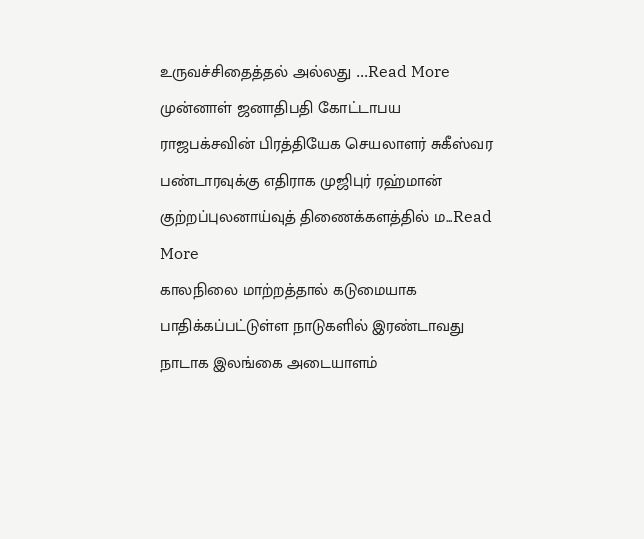உருவச்சிதைத்தல் அல்லது ...Read More
முன்னாள் ஜனாதிபதி கோட்டாபய ராஜபக்சவின் பிரத்தியேக செயலாளர் சுகீஸ்வர பண்டாரவுக்கு எதிராக முஜிபுர் ரஹ்மான் குற்றப்புலனாய்வுத் திணைக்களத்தில் ம...Read More
காலநிலை மாற்றத்தால் கடுமையாக பாதிக்கப்பட்டுள்ள நாடுகளில் இரண்டாவது நாடாக இலங்கை அடையாளம்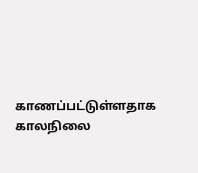காணப்பட்டுள்ளதாக காலநிலை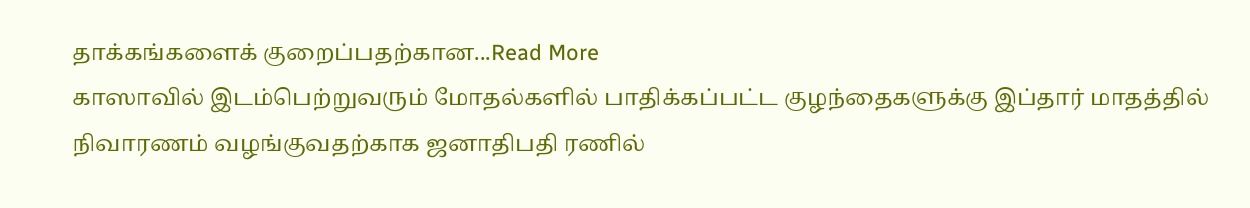தாக்கங்களைக் குறைப்பதற்கான...Read More
காஸாவில் இடம்பெற்றுவரும் மோதல்களில் பாதிக்கப்பட்ட குழந்தைகளுக்கு இப்தார் மாதத்தில் நிவாரணம் வழங்குவதற்காக ஜனாதிபதி ரணில்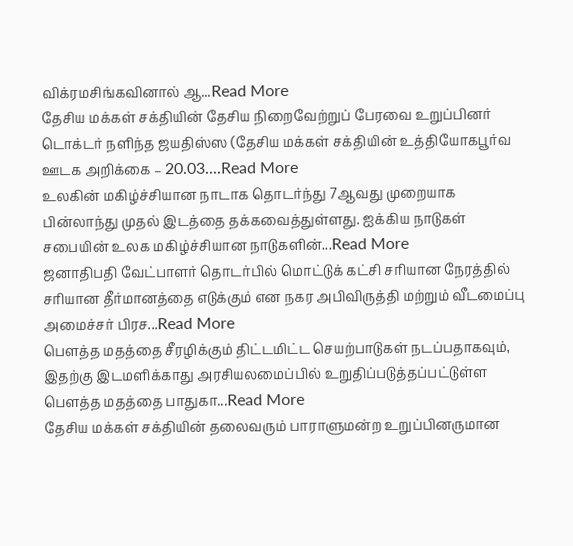விக்ரமசிங்கவினால் ஆ...Read More
தேசிய மக்கள் சக்தியின் தேசிய நிறைவேற்றுப் பேரவை உறுப்பினர் டொக்டர் நளிந்த ஜயதிஸ்ஸ (தேசிய மக்கள் சக்தியின் உத்தியோகபூர்வ ஊடக அறிக்கை – 20.03....Read More
உலகின் மகிழ்ச்சியான நாடாக தொடர்ந்து 7ஆவது முறையாக பின்லாந்து முதல் இடத்தை தக்கவைத்துள்ளது. ஐக்கிய நாடுகள் சபையின் உலக மகிழ்ச்சியான நாடுகளின்...Read More
ஜனாதிபதி வேட்பாளர் தொடர்பில் மொட்டுக் கட்சி சரியான நேரத்தில் சரியான தீர்மானத்தை எடுக்கும் என நகர அபிவிருத்தி மற்றும் வீடமைப்பு அமைச்சர் பிரச...Read More
பௌத்த மதத்தை சீரழிக்கும் திட்டமிட்ட செயற்பாடுகள் நடப்பதாகவும், இதற்கு இடமளிக்காது அரசியலமைப்பில் உறுதிப்படுத்தப்பட்டுள்ள பௌத்த மதத்தை பாதுகா...Read More
தேசிய மக்கள் சக்தியின் தலைவரும் பாராளுமன்ற உறுப்பினருமான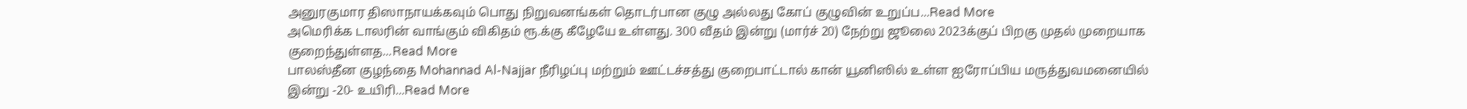அனுரகுமார திஸாநாயக்கவும் பொது நிறுவனங்கள் தொடர்பான குழு அல்லது கோப் குழுவின் உறுப்ப...Read More
அமெரிக்க டாலரின் வாங்கும் விகிதம் ரூ.க்கு கீழேயே உள்ளது. 300 வீதம் இன்று (மார்ச் 20) நேற்று ஜூலை 2023க்குப் பிறகு முதல் முறையாக குறைந்துள்ளத...Read More
பாலஸ்தீன குழந்தை Mohannad Al-Najjar நீரிழப்பு மற்றும் ஊட்டச்சத்து குறைபாட்டால் கான் யூனிஸில் உள்ள ஐரோப்பிய மருத்துவமனையில் இன்று -20- உயிரி...Read More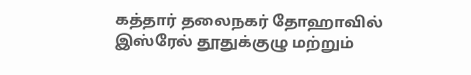கத்தார் தலைநகர் தோஹாவில் இஸ்ரேல் தூதுக்குழு மற்றும்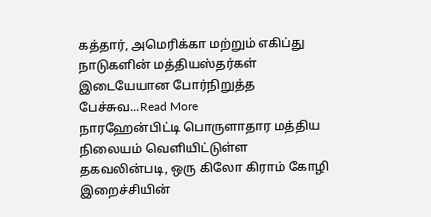கத்தார், அமெரிக்கா மற்றும் எகிப்து நாடுகளின் மத்தியஸ்தர்கள் இடையேயான போர்நிறுத்த பேச்சுவ...Read More
நாரஹேன்பிட்டி பொருளாதார மத்திய நிலையம் வெளியிட்டுள்ள தகவலின்படி, ஒரு கிலோ கிராம் கோழி இறைச்சியின்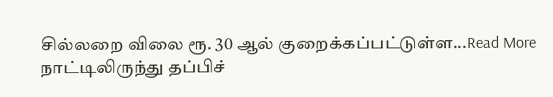சில்லறை விலை ரூ. 30 ஆல் குறைக்கப்பட்டுள்ள...Read More
நாட்டிலிருந்து தப்பிச்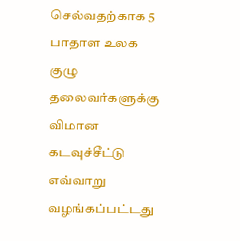செல்வதற்காக 5 பாதாள உலக குழு தலைவர்களுக்கு விமான கடவுச்சீட்டு எவ்வாறு வழங்கப்பட்டது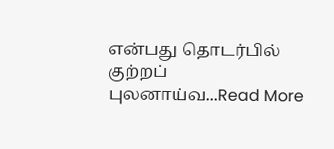என்பது தொடர்பில் குற்றப் புலனாய்வ...Read More